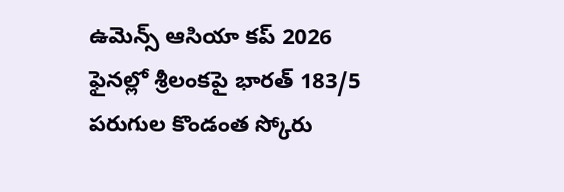ఉమెన్స్ ఆసియా కప్ 2026 ఫైనల్లో శ్రీలంకపై భారత్ 183/5 పరుగుల కొండంత స్కోరు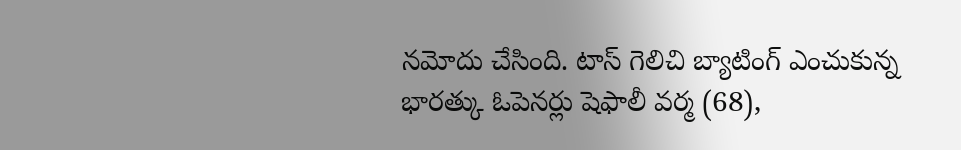నమోదు చేసింది. టాస్ గెలిచి బ్యాటింగ్ ఎంచుకున్న భారత్కు ఓపెనర్లు షెఫాలీ వర్మ (68),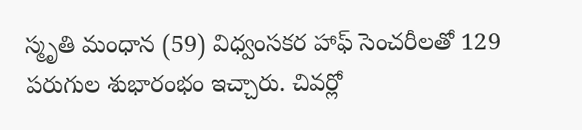స్మృతి మంధాన (59) విధ్వంసకర హాఫ్ సెంచరీలతో 129 పరుగుల శుభారంభం ఇచ్చారు. చివర్లో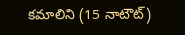కమాలిని (15 నాటౌట్)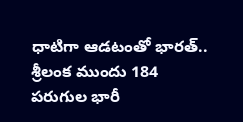ధాటిగా ఆడటంతో భారత్.. శ్రీలంక ముందు 184 పరుగుల భారీ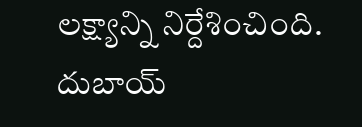లక్ష్యాన్ని నిర్దేశించింది. దుబాయ్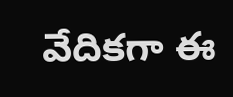వేదికగా ఈ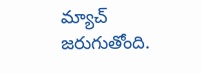మ్యాచ్ జరుగుతోంది.